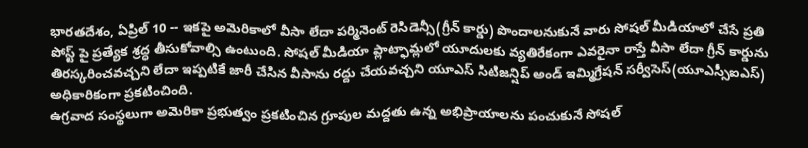భారతదేశం, ఏప్రిల్ 10 -- ఇకపై అమెరికాలో వీసా లేదా పర్మినెంట్ రెసిడెన్సీ(గ్రీన్ కార్డు) పొందాలనుకునే వారు సోషల్ మీడియాలో చేసే ప్రతి పోస్ట్ పై ప్రత్యేక శ్రద్ధ తీసుకోవాల్సి ఉంటుంది. సోషల్ మీడియా ప్లాట్ఫామ్లలో యూదులకు వ్యతిరేకంగా ఎవరైనా రాస్తే వీసా లేదా గ్రీన్ కార్డును తిరస్కరించవచ్చని లేదా ఇప్పటికే జారీ చేసిన వీసాను రద్దు చేయవచ్చని యూఎస్ సిటిజన్షిప్ అండ్ ఇమ్మిగ్రేషన్ సర్వీసెస్(యూఎస్సీఐఎస్) అధికారికంగా ప్రకటించింది.
ఉగ్రవాద సంస్థలుగా అమెరికా ప్రభుత్వం ప్రకటించిన గ్రూపుల మద్దతు ఉన్న అభిప్రాయాలను పంచుకునే సోషల్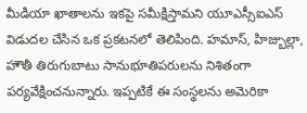మీడియా ఖాతాలను ఇకపై సమీక్షిస్తామని యూఎస్సీఐఎస్ విడుదల చేసిన ఒక ప్రకటనలో తెలిపింది. హమాస్, హిజ్బుల్లా, హౌతీ తిరుగుబాటు సానుభూతిపరులను నిశితంగా పర్యవేక్షించనున్నారు. ఇప్పటికే ఈ సంస్థలను అమెరికా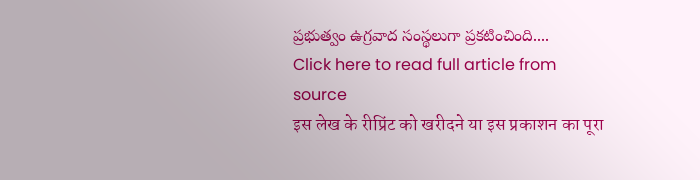ప్రభుత్వం ఉగ్రవాద సంస్థలుగా ప్రకటించింది....
Click here to read full article from source
इस लेख के रीप्रिंट को खरीदने या इस प्रकाशन का पूरा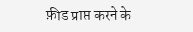फ़ीड प्राप्त करने के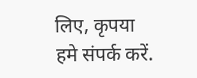लिए, कृपया
हमे संपर्क करें.